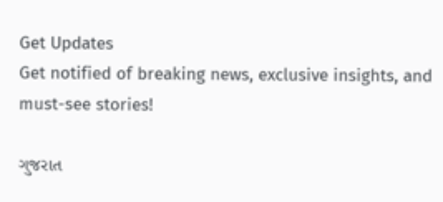Get Updates
Get notified of breaking news, exclusive insights, and must-see stories!

ગુજરાત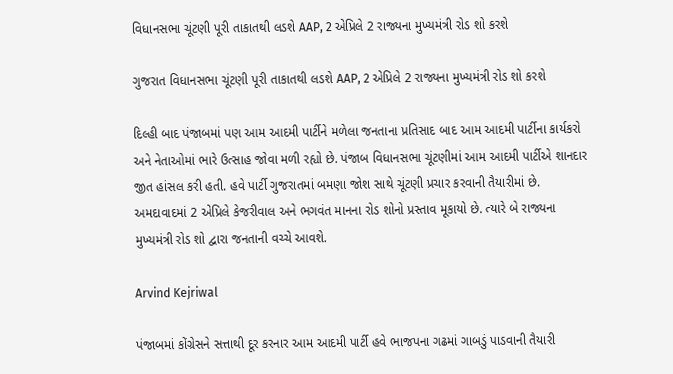વિધાનસભા ચૂંટણી પૂરી તાકાતથી લડશે AAP, 2 એપ્રિલે 2 રાજ્યના મુખ્યમંત્રી રોડ શો કરશે

ગુજરાત વિધાનસભા ચૂંટણી પૂરી તાકાતથી લડશે AAP, 2 એપ્રિલે 2 રાજ્યના મુખ્યમંત્રી રોડ શો કરશે

દિલ્હી બાદ પંજાબમાં પણ આમ આદમી પાર્ટીને મળેલા જનતાના પ્રતિસાદ બાદ આમ આદમી પાર્ટીના કાર્યકરો અને નેતાઓમાં ભારે ઉત્સાહ જોવા મળી રહ્યો છે. પંજાબ વિધાનસભા ચૂંટણીમાં આમ આદમી પાર્ટીએ શાનદાર જીત હાંસલ કરી હતી. હવે પાર્ટી ગુજરાતમાં બમણા જોશ સાથે ચૂંટણી પ્રચાર કરવાની તૈયારીમાં છે. અમદાવાદમાં 2 એપ્રિલે કેજરીવાલ અને ભગવંત માનના રોડ શોનો પ્રસ્તાવ મૂકાયો છે. ત્યારે બે રાજ્યના મુખ્યમંત્રી રોડ શો દ્વારા જનતાની વચ્ચે આવશે.

Arvind Kejriwal

પંજાબમાં કોંગ્રેસને સત્તાથી દૂર કરનાર આમ આદમી પાર્ટી હવે ભાજપના ગઢમાં ગાબડું પાડવાની તૈયારી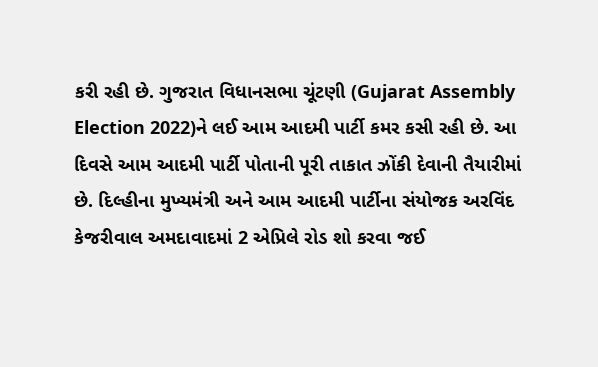કરી રહી છે. ગુજરાત વિધાનસભા ચૂંટણી (Gujarat Assembly Election 2022)ને લઈ આમ આદમી પાર્ટી કમર કસી રહી છે. આ દિવસે આમ આદમી પાર્ટી પોતાની પૂરી તાકાત ઝોંકી દેવાની તૈયારીમાં છે. દિલ્હીના મુખ્યમંત્રી અને આમ આદમી પાર્ટીના સંયોજક અરવિંદ કેજરીવાલ અમદાવાદમાં 2 એપ્રિલે રોડ શો કરવા જઈ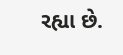રહ્યા છે.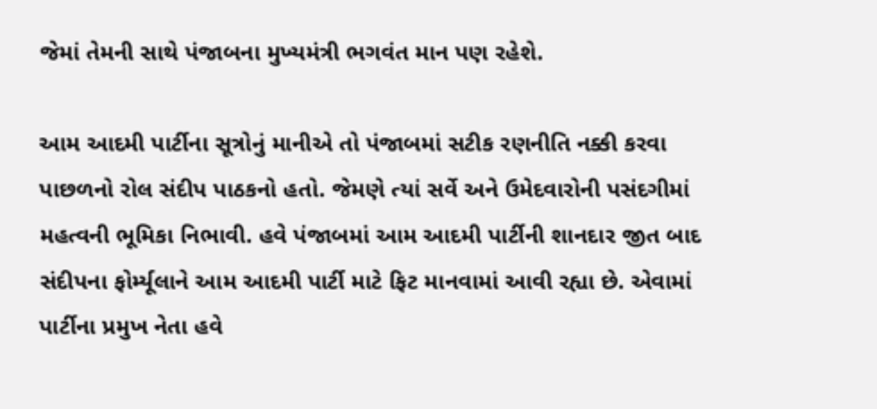જેમાં તેમની સાથે પંજાબના મુખ્યમંત્રી ભગવંત માન પણ રહેશે.

આમ આદમી પાર્ટીના સૂત્રોનું માનીએ તો પંજાબમાં સટીક રણનીતિ નક્કી કરવા પાછળનો રોલ સંદીપ પાઠકનો હતો. જેમણે ત્યાં સર્વે અને ઉમેદવારોની પસંદગીમાં મહત્વની ભૂમિકા નિભાવી. હવે પંજાબમાં આમ આદમી પાર્ટીની શાનદાર જીત બાદ સંદીપના ફોર્મ્યૂલાને આમ આદમી પાર્ટી માટે ફિટ માનવામાં આવી રહ્યા છે. એવામાં પાર્ટીના પ્રમુખ નેતા હવે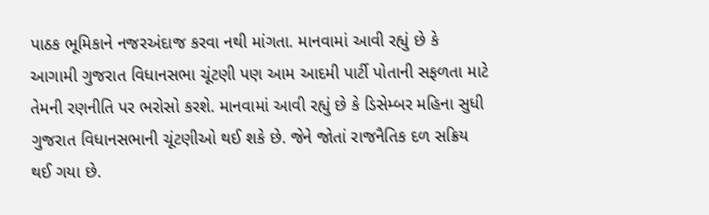પાઠક ભૂમિકાને નજરઅંદાજ કરવા નથી માંગતા. માનવામાં આવી રહ્યું છે કે આગામી ગુજરાત વિધાનસભા ચૂંટણી પણ આમ આદમી પાર્ટી પોતાની સફળતા માટે તેમની રણનીતિ પર ભરોસો કરશે. માનવામાં આવી રહ્યું છે કે ડિસેમ્બર મહિના સુધી ગુજરાત વિધાનસભાની ચૂંટણીઓ થઈ શકે છે. જેને જોતાં રાજનૈતિક દળ સક્રિય થઈ ગયા છે.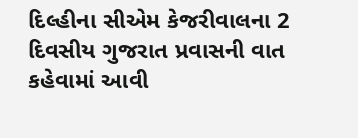દિલ્હીના સીએમ કેજરીવાલના 2 દિવસીય ગુજરાત પ્રવાસની વાત કહેવામાં આવી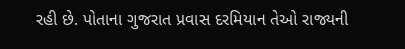રહી છે. પોતાના ગુજરાત પ્રવાસ દરમિયાન તેઓ રાજ્યની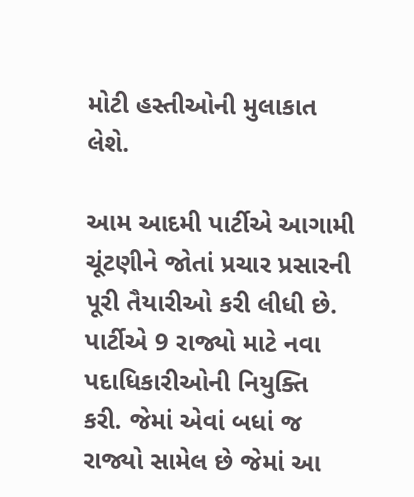મોટી હસ્તીઓની મુલાકાત લેશે.

આમ આદમી પાર્ટીએ આગામી ચૂંટણીને જોતાં પ્રચાર પ્રસારની પૂરી તૈયારીઓ કરી લીધી છે. પાર્ટીએ 9 રાજ્યો માટે નવા પદાધિકારીઓની નિયુક્તિ કરી. જેમાં એવાં બધાં જ રાજ્યો સામેલ છે જેમાં આ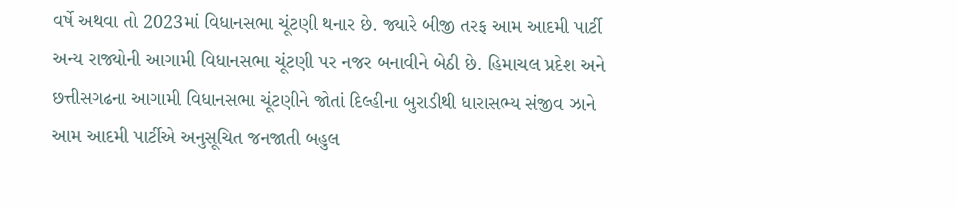વર્ષે અથવા તો 2023માં વિધાનસભા ચૂંટણી થનાર છે. જ્યારે બીજી તરફ આમ આદમી પાર્ટી અન્ય રાજ્યોની આગામી વિધાનસભા ચૂંટણી પર નજર બનાવીને બેઠી છે. હિમાચલ પ્રદેશ અને છત્તીસગઢના આગામી વિધાનસભા ચૂંટણીને જોતાં દિલ્હીના બુરાડીથી ધારાસભ્ય સંજીવ ઝાને આમ આદમી પાર્ટીએ અનુસૂચિત જનજાતી બહુલ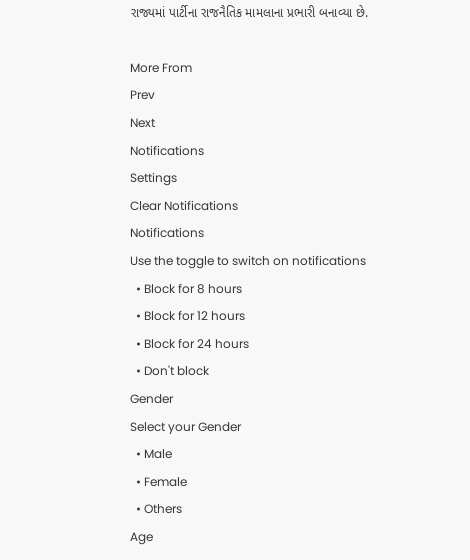રાજ્યમાં પાર્ટીના રાજનૈતિક મામલાના પ્રભારી બનાવ્યા છે.

More From
Prev
Next
Notifications
Settings
Clear Notifications
Notifications
Use the toggle to switch on notifications
  • Block for 8 hours
  • Block for 12 hours
  • Block for 24 hours
  • Don't block
Gender
Select your Gender
  • Male
  • Female
  • Others
Age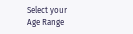Select your Age Range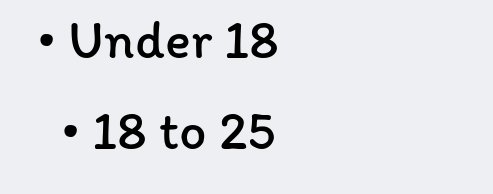• Under 18
  • 18 to 25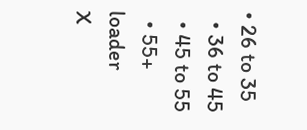• 26 to 35
  • 36 to 45
  • 45 to 55
  • 55+
loader
X